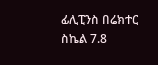ፊሊፒንስ በሬክተር ስኬል 7.8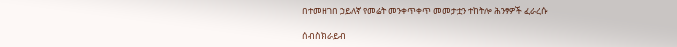በተመዘገበ ኃይለኛ የመሬት መንቀጥቀጥ መመታቷን ተከትሎ ሕንፃዎች ፈራረሱ

ሰብስክራይብ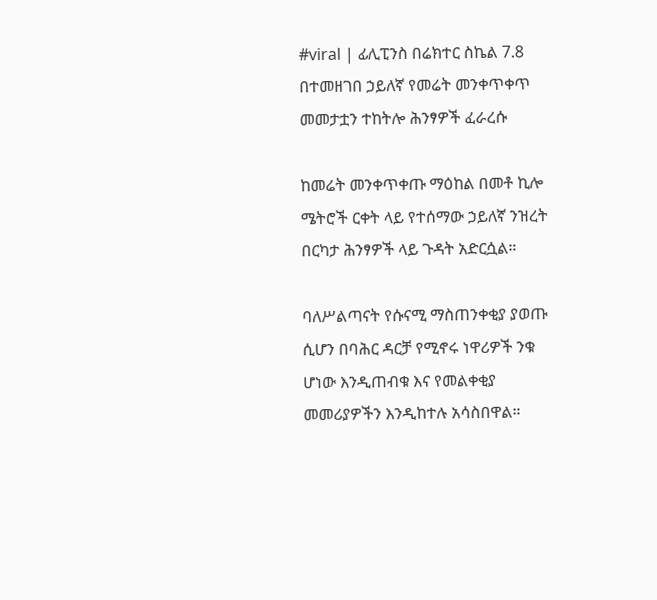#viral | ፊሊፒንስ በሬክተር ስኬል 7.8 በተመዘገበ ኃይለኛ የመሬት መንቀጥቀጥ መመታቷን ተከትሎ ሕንፃዎች ፈራረሱ

ከመሬት መንቀጥቀጡ ማዕከል በመቶ ኪሎ ሜትሮች ርቀት ላይ የተሰማው ኃይለኛ ንዝረት በርካታ ሕንፃዎች ላይ ጉዳት አድርሷል።

ባለሥልጣናት የሱናሚ ማስጠንቀቂያ ያወጡ ሲሆን በባሕር ዳርቻ የሚኖሩ ነዋሪዎች ንቁ ሆነው እንዲጠብቁ እና የመልቀቂያ መመሪያዎችን እንዲከተሉ አሳስበዋል።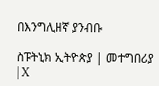በእንግሊዘኛ ያንብቡ

ስፑትኒክ ኢትዮጵያ | መተግበሪያ | X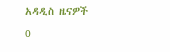አዳዲስ ዜናዎች
0